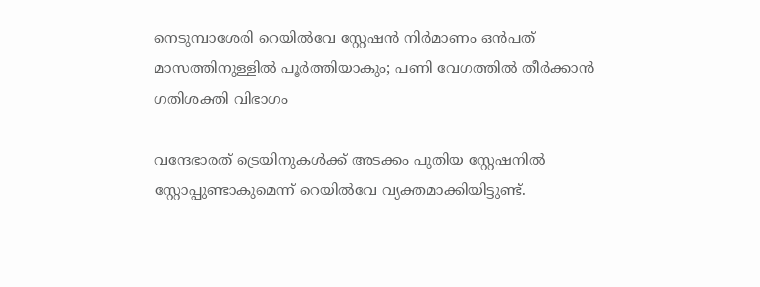നെടുമ്പാശേരി റെയില്‍വേ സ്റ്റേഷന്‍ നിര്‍മാണം ഒന്‍പത് മാസത്തിനുള്ളില്‍ പൂര്‍ത്തിയാകും; പണി വേഗത്തില്‍ തീര്‍ക്കാന്‍ ഗതിശക്തി വിഭാഗം

വന്ദേഭാരത് ട്രെയിനുകള്‍ക്ക് അടക്കം പുതിയ സ്റ്റേഷനില്‍ സ്റ്റോപ്പുണ്ടാകുമെന്ന് റെയില്‍വേ വ്യക്തമാക്കിയിട്ടുണ്ട്.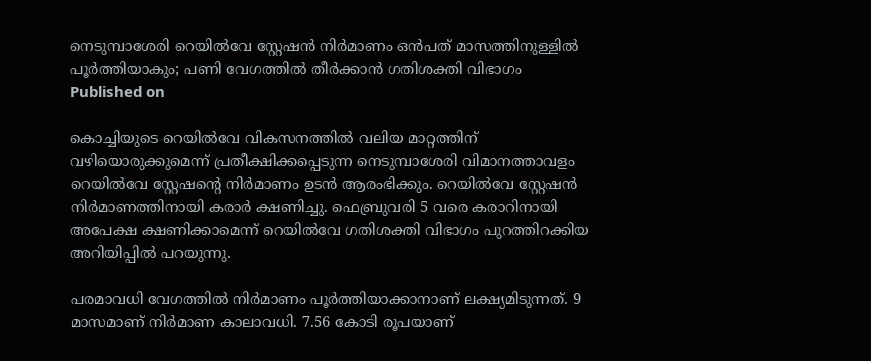നെടുമ്പാശേരി റെയില്‍വേ സ്റ്റേഷന്‍ നിര്‍മാണം ഒന്‍പത് മാസത്തിനുള്ളില്‍ പൂര്‍ത്തിയാകും; പണി വേഗത്തില്‍ തീര്‍ക്കാന്‍ ഗതിശക്തി വിഭാഗം
Published on

കൊച്ചിയുടെ റെയില്‍വേ വികസനത്തില്‍ വലിയ മാറ്റത്തിന് വഴിയൊരുക്കുമെന്ന് പ്രതീക്ഷിക്കപ്പെടുന്ന നെടുമ്പാശേരി വിമാനത്താവളം റെയില്‍വേ സ്റ്റേഷന്റെ നിര്‍മാണം ഉടന്‍ ആരംഭിക്കും. റെയില്‍വേ സ്റ്റേഷന്‍ നിര്‍മാണത്തിനായി കരാര്‍ ക്ഷണിച്ചു. ഫെബ്രുവരി 5 വരെ കരാറിനായി അപേക്ഷ ക്ഷണിക്കാമെന്ന് റെയില്‍വേ ഗതിശക്തി വിഭാഗം പുറത്തിറക്കിയ അറിയിപ്പില്‍ പറയുന്നു.

പരമാവധി വേഗത്തില്‍ നിര്‍മാണം പൂര്‍ത്തിയാക്കാനാണ് ലക്ഷ്യമിടുന്നത്. 9 മാസമാണ് നിര്‍മാണ കാലാവധി. 7.56 കോടി രൂപയാണ്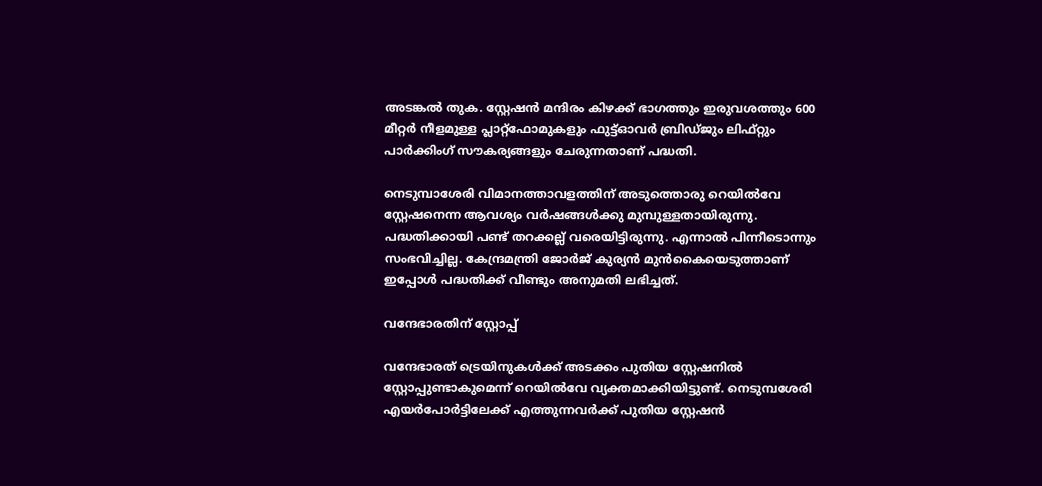അടങ്കല്‍ തുക. സ്റ്റേഷന്‍ മന്ദിരം കിഴക്ക് ഭാഗത്തും ഇരുവശത്തും 600 മീറ്റര്‍ നീളമുള്ള പ്ലാറ്റ്‌ഫോമുകളും ഫുട്ട്ഓവര്‍ ബ്രിഡ്ജും ലിഫ്റ്റും പാര്‍ക്കിംഗ് സൗകര്യങ്ങളും ചേരുന്നതാണ് പദ്ധതി.

നെടുമ്പാശേരി വിമാനത്താവളത്തിന് അടുത്തൊരു റെയില്‍വേ സ്റ്റേഷനെന്ന ആവശ്യം വര്‍ഷങ്ങള്‍ക്കു മുമ്പുള്ളതായിരുന്നു. പദ്ധതിക്കായി പണ്ട് തറക്കല്ല് വരെയിട്ടിരുന്നു. എന്നാല്‍ പിന്നീടൊന്നും സംഭവിച്ചില്ല. കേന്ദ്രമന്ത്രി ജോര്‍ജ് കുര്യന്‍ മുന്‍കൈയെടുത്താണ് ഇപ്പോള്‍ പദ്ധതിക്ക് വീണ്ടും അനുമതി ലഭിച്ചത്.

വന്ദേഭാരതിന് സ്റ്റോപ്പ്

വന്ദേഭാരത് ട്രെയിനുകള്‍ക്ക് അടക്കം പുതിയ സ്റ്റേഷനില്‍ സ്റ്റോപ്പുണ്ടാകുമെന്ന് റെയില്‍വേ വ്യക്തമാക്കിയിട്ടുണ്ട്. നെടുമ്പശേരി എയര്‍പോര്‍ട്ടിലേക്ക് എത്തുന്നവര്‍ക്ക് പുതിയ സ്റ്റേഷന്‍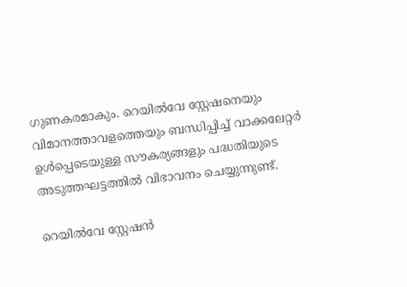ഗുണകരമാകും. റെയില്‍വേ സ്റ്റേഷനെയും വിമാനത്താവളത്തെയും ബന്ധിപ്പിച്ച് വാക്കലേറ്റര്‍ ഉള്‍പ്പെടെയുള്ള സൗകര്യങ്ങളും പദ്ധതിയുടെ അടുത്തഘട്ടത്തില്‍ വിഭാവനം ചെയ്യുന്നുണ്ട്.

റെയില്‍വേ സ്റ്റേഷന്‍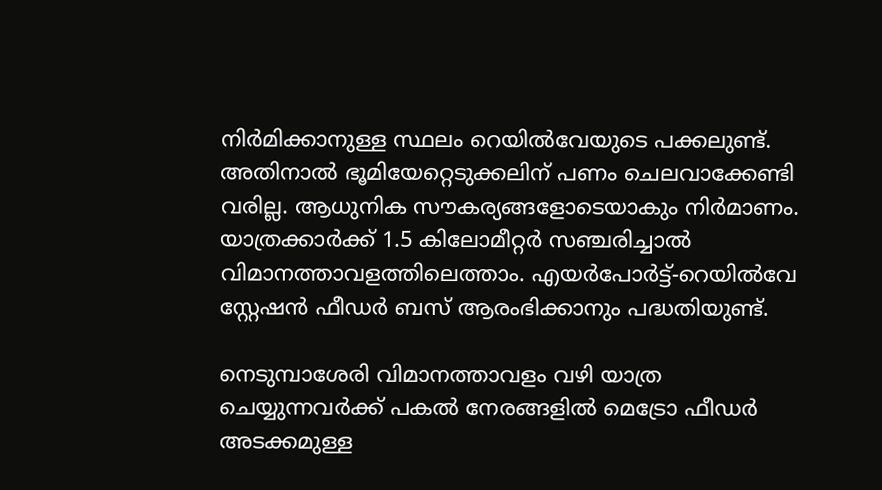നിര്‍മിക്കാനുള്ള സ്ഥലം റെയില്‍വേയുടെ പക്കലുണ്ട്. അതിനാല്‍ ഭൂമിയേറ്റെടുക്കലിന് പണം ചെലവാക്കേണ്ടി വരില്ല. ആധുനിക സൗകര്യങ്ങളോടെയാകും നിര്‍മാണം. യാത്രക്കാര്‍ക്ക് 1.5 കിലോമീറ്റര്‍ സഞ്ചരിച്ചാല്‍ വിമാനത്താവളത്തിലെത്താം. എയര്‍പോര്‍ട്ട്-റെയില്‍വേ സ്റ്റേഷന്‍ ഫീഡര്‍ ബസ് ആരംഭിക്കാനും പദ്ധതിയുണ്ട്.

നെടുമ്പാശേരി വിമാനത്താവളം വഴി യാത്ര ചെയ്യുന്നവര്‍ക്ക് പകല്‍ നേരങ്ങളില്‍ മെട്രോ ഫീഡര്‍ അടക്കമുള്ള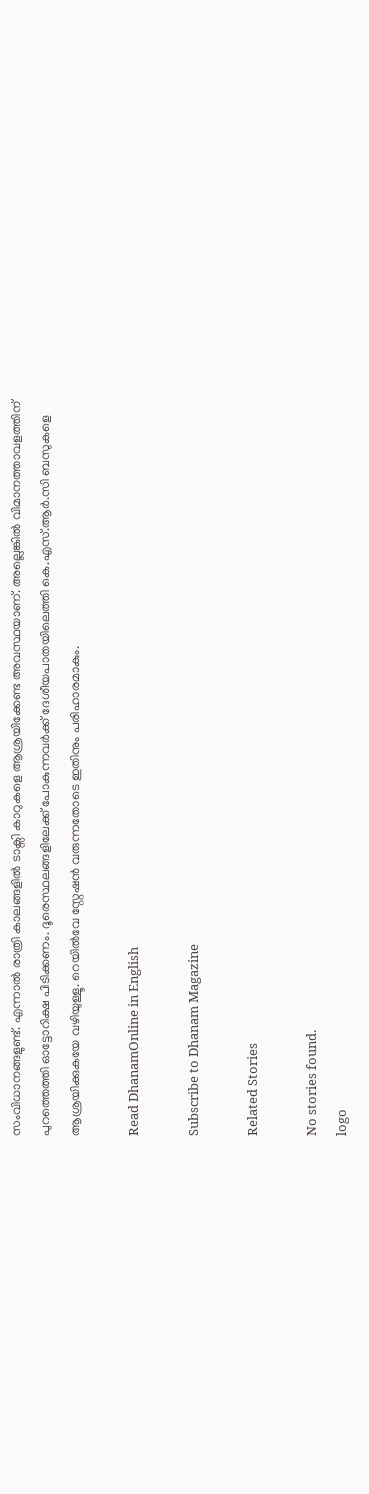സംവിധാനങ്ങളുണ്ട്. എന്നാല്‍ രാത്രി കാലങ്ങളില്‍ ടാക്സി കാറുകളെ ആശ്രയിക്കേണ്ട അവസ്ഥയാണ്. അല്ലെങ്കില്‍ വിമാനത്താവളത്തിന് പുറത്തെത്തി ഓട്ടോറിക്ഷ പിടിക്കണം. ദൂരെസ്ഥലങ്ങളിലേക്ക് പോകുന്നവര്‍ക്ക് ദേശീയപാതയിലെത്തി കെ.എസ്.ആര്‍.സി ബസുകളെ ആശ്രയിക്കുകയേ വഴിയുള്ളൂ. റെയില്‍വേ സ്റ്റേഷന്‍ വരുന്നതോടെ ഇതിനും പരിഹാരമാകും.

Read DhanamOnline in English

Subscribe to Dhanam Magazine

Related Stories

No stories found.
logo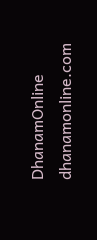DhanamOnline
dhanamonline.com